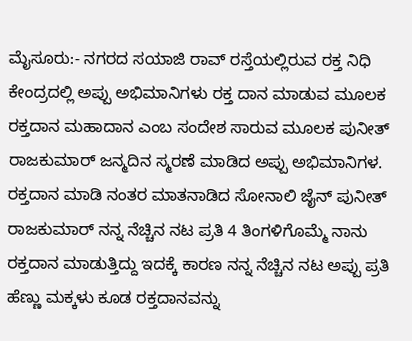ಮೈಸೂರು:- ನಗರದ ಸಯಾಜಿ ರಾವ್ ರಸ್ತೆಯಲ್ಲಿರುವ ರಕ್ತ ನಿಧಿ ಕೇಂದ್ರದಲ್ಲಿ ಅಪ್ಪು ಅಭಿಮಾನಿಗಳು ರಕ್ತ ದಾನ ಮಾಡುವ ಮೂಲಕ ರಕ್ತದಾನ ಮಹಾದಾನ ಎಂಬ ಸಂದೇಶ ಸಾರುವ ಮೂಲಕ ಪುನೀತ್ ರಾಜಕುಮಾರ್ ಜನ್ಮದಿನ ಸ್ಮರಣೆ ಮಾಡಿದ ಅಪ್ಪು ಅಭಿಮಾನಿಗಳ.
ರಕ್ತದಾನ ಮಾಡಿ ನಂತರ ಮಾತನಾಡಿದ ಸೋನಾಲಿ ಜೈನ್ ಪುನೀತ್ ರಾಜಕುಮಾರ್ ನನ್ನ ನೆಚ್ಚಿನ ನಟ ಪ್ರತಿ 4 ತಿಂಗಳಿಗೊಮ್ಮೆ ನಾನು ರಕ್ತದಾನ ಮಾಡುತ್ತಿದ್ದು ಇದಕ್ಕೆ ಕಾರಣ ನನ್ನ ನೆಚ್ಚಿನ ನಟ ಅಪ್ಪು ಪ್ರತಿ ಹೆಣ್ಣು ಮಕ್ಕಳು ಕೂಡ ರಕ್ತದಾನವನ್ನು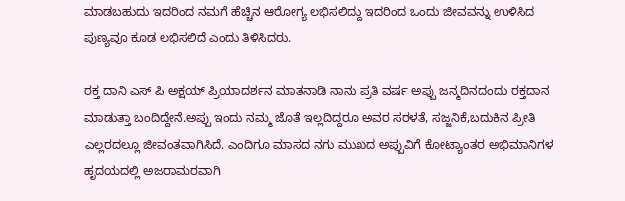ಮಾಡಬಹುದು ಇದರಿಂದ ನಮಗೆ ಹೆಚ್ಚಿನ ಆರೋಗ್ಯ ಲಭಿಸಲಿದ್ದು ಇದರಿಂದ ಒಂದು ಜೀವವನ್ನು ಉಳಿಸಿದ ಪುಣ್ಯವೂ ಕೂಡ ಲಭಿಸಲಿದೆ ಎಂದು ತಿಳಿಸಿದರು.

ರಕ್ತ ದಾನಿ ಎಸ್ ಪಿ ಅಕ್ಷಯ್ ಪ್ರಿಯಾದರ್ಶನ ಮಾತನಾಡಿ ನಾನು ಪ್ರತಿ ವರ್ಷ ಅಪ್ಪು ಜನ್ಮದಿನದಂದು ರಕ್ತದಾನ ಮಾಡುತ್ತಾ ಬಂದಿದ್ದೇನೆ.ಅಪ್ಪು ಇಂದು ನಮ್ಮ ಜೊತೆ ಇಲ್ಲದಿದ್ದರೂ ಅವರ ಸರಳತೆ, ಸಜ್ಜನಿಕೆ,ಬದುಕಿನ ಪ್ರೀತಿ ಎಲ್ಲರದಲ್ಲೂ ಜೀವಂತವಾಗಿಸಿದೆ. ಎಂದಿಗೂ ಮಾಸದ ನಗು ಮುಖದ ಅಪ್ಪುವಿಗೆ ಕೋಟ್ಯಾಂತರ ಅಭಿಮಾನಿಗಳ ಹೃದಯದಲ್ಲಿ ಅಜರಾಮರವಾಗಿ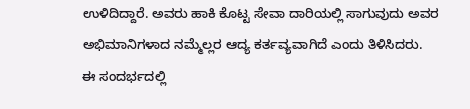ಉಳಿದಿದ್ದಾರೆ. ಅವರು ಹಾಕಿ ಕೊಟ್ಟ ಸೇವಾ ದಾರಿಯಲ್ಲಿ ಸಾಗುವುದು ಅವರ ಅಭಿಮಾನಿಗಳಾದ ನಮ್ಮೆಲ್ಲರ ಆದ್ಯ ಕರ್ತವ್ಯವಾಗಿದೆ ಎಂದು ತಿಳಿಸಿದರು.
ಈ ಸಂದರ್ಭದಲ್ಲಿ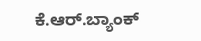ಕೆ.ಆರ್.ಬ್ಯಾಂಕ್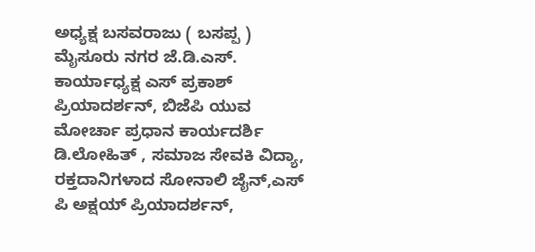ಅಧ್ಯಕ್ಷ ಬಸವರಾಜು ( ಬಸಪ್ಪ ) ಮೈಸೂರು ನಗರ ಜೆ.ಡಿ.ಎಸ್. ಕಾರ್ಯಾಧ್ಯಕ್ಷ ಎಸ್ ಪ್ರಕಾಶ್ ಪ್ರಿಯಾದರ್ಶನ್, ಬಿಜೆಪಿ ಯುವ ಮೋರ್ಚಾ ಪ್ರಧಾನ ಕಾರ್ಯದರ್ಶಿ ಡಿ.ಲೋಹಿತ್ , ಸಮಾಜ ಸೇವಕಿ ವಿದ್ಯಾ, ರಕ್ತದಾನಿಗಳಾದ ಸೋನಾಲಿ ಜೈನ್,ಎಸ್ ಪಿ ಅಕ್ಷಯ್ ಪ್ರಿಯಾದರ್ಶನ್,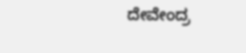ದೇವೇಂದ್ರ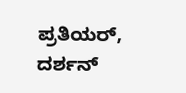ಪ್ರತಿಯರ್, ದರ್ಶನ್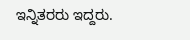ಇನ್ನಿತರರು ಇದ್ದರು.